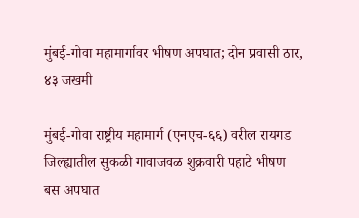मुंबई-गोवा महामार्गावर भीषण अपघात; दोन प्रवासी ठार, ४३ जखमी

मुंबई-गोवा राष्ट्रीय महामार्ग (एनएच-६६) वरील रायगड जिल्ह्यातील सुकळी गावाजवळ शुक्रवारी पहाटे भीषण बस अपघात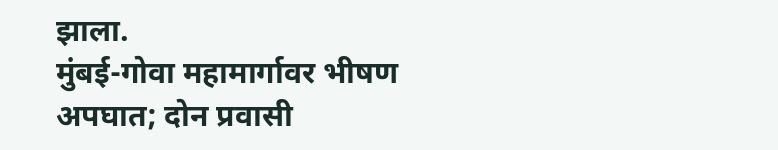झाला.
मुंबई-गोवा महामार्गावर भीषण अपघात; दोन प्रवासी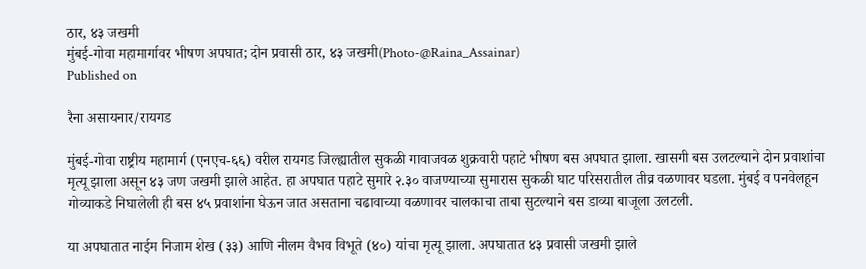ठार, ४३ जखमी
मुंबई-गोवा महामार्गावर भीषण अपघात; दोन प्रवासी ठार, ४३ जखमी(Photo-@Raina_Assainar)
Published on

रैना असायनार/रायगड

मुंबई-गोवा राष्ट्रीय महामार्ग (एनएच-६६) वरील रायगड जिल्ह्यातील सुकळी गावाजवळ शुक्रवारी पहाटे भीषण बस अपघात झाला. खासगी बस उलटल्याने दोन प्रवाशांचा मृत्यू झाला असून ४३ जण जखमी झाले आहेत. हा अपघात पहाटे सुमारे २.३० वाजण्याच्या सुमारास सुकळी घाट परिसरातील तीव्र वळणावर घडला. मुंबई व पनवेलहून गोव्याकडे निघालेली ही बस ४५ प्रवाशांना घेऊन जात असताना चढावाच्या वळणावर चालकाचा ताबा सुटल्याने बस डाव्या बाजूला उलटली.

या अपघातात नाईम निजाम शेख (३३) आणि नीलम वैभव विभूते (४०) यांचा मृत्यू झाला. अपघातात ४३ प्रवासी जखमी झाले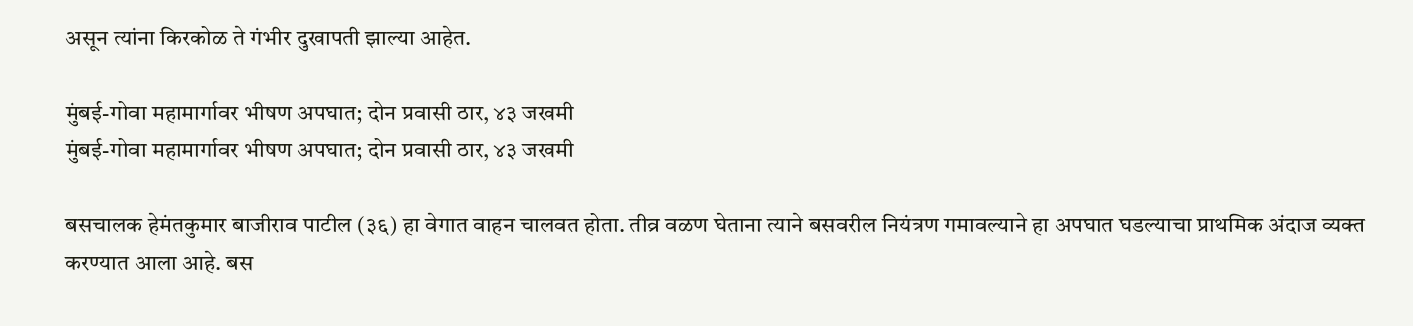असून त्यांना किरकोळ ते गंभीर दुखापती झाल्या आहेत.

मुंबई-गोवा महामार्गावर भीषण अपघात; दोन प्रवासी ठार, ४३ जखमी
मुंबई-गोवा महामार्गावर भीषण अपघात; दोन प्रवासी ठार, ४३ जखमी

बसचालक हेमंतकुमार बाजीराव पाटील (३६) हा वेगात वाहन चालवत होता. तीव्र वळण घेताना त्याने बसवरील नियंत्रण गमावल्याने हा अपघात घडल्याचा प्राथमिक अंदाज व्यक्त करण्यात आला आहे. बस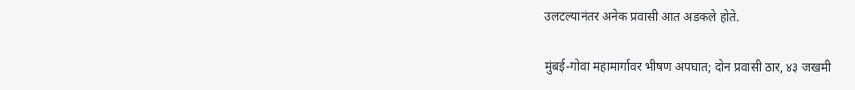उलटल्यानंतर अनेक प्रवासी आत अडकले होते.

मुंबई-गोवा महामार्गावर भीषण अपघात; दोन प्रवासी ठार, ४३ जखमी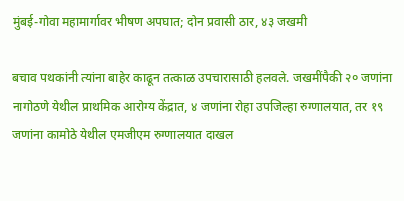मुंबई-गोवा महामार्गावर भीषण अपघात; दोन प्रवासी ठार, ४३ जखमी

बचाव पथकांनी त्यांना बाहेर काढून तत्काळ उपचारासाठी हलवले. जखमींपैकी २० जणांना नागोठणे येथील प्राथमिक आरोग्य केंद्रात, ४ जणांना रोहा उपजिल्हा रुग्णालयात, तर १९ जणांना कामोठे येथील एमजीएम रुग्णालयात दाखल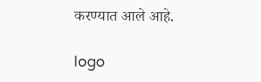करण्यात आले आहे.

logo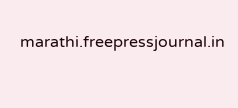marathi.freepressjournal.in